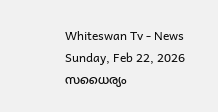Whiteswan Tv - News
Sunday, Feb 22, 2026
സധൈര്യം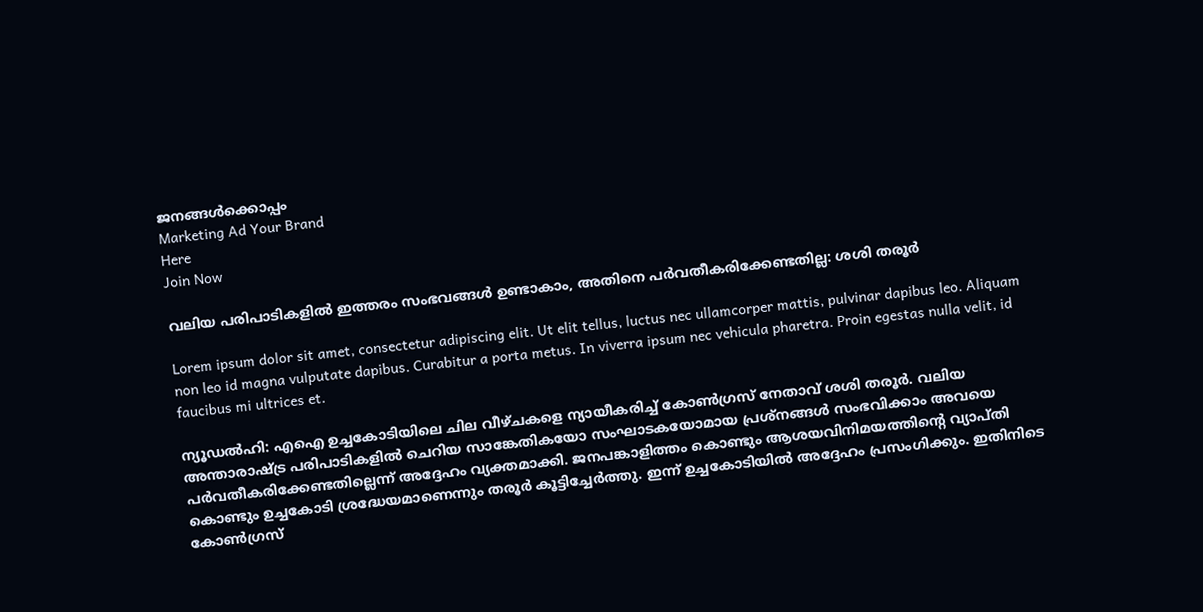ജനങ്ങൾക്കൊപ്പം
Marketing Ad Your Brand
Here
Join Now

വലിയ പരിപാടികളിൽ ഇത്തരം സംഭവങ്ങൾ ഉണ്ടാകാം, അതിനെ പർവതീകരിക്കേണ്ടതില്ല: ശശി തരൂർ

Lorem ipsum dolor sit amet, consectetur adipiscing elit. Ut elit tellus, luctus nec ullamcorper mattis, pulvinar dapibus leo. Aliquam non leo id magna vulputate dapibus. Curabitur a porta metus. In viverra ipsum nec vehicula pharetra. Proin egestas nulla velit, id faucibus mi ultrices et.

ന്യൂഡൽഹി: എഐ ഉച്ചകോടിയിലെ ചില വീഴ്ചകളെ ന്യായീകരിച്ച് കോൺഗ്രസ് നേതാവ് ശശി തരൂർ. വലിയ അന്താരാഷ്ട്ര പരിപാടികളിൽ ചെറിയ സാങ്കേതികയോ സംഘാടകയോമായ പ്രശ്നങ്ങൾ സംഭവിക്കാം അവയെ പർവതീകരിക്കേണ്ടതില്ലെന്ന് അദ്ദേഹം വ്യക്തമാക്കി. ജനപങ്കാളിത്തം കൊണ്ടും ആശയവിനിമയത്തിന്റെ വ്യാപ്തി കൊണ്ടും ഉച്ചകോടി ശ്രദ്ധേയമാണെന്നും തരൂർ കൂട്ടിച്ചേർത്തു. ഇന്ന് ഉച്ചകോടിയിൽ അദ്ദേഹം പ്രസംഗിക്കും. ഇതിനിടെ കോൺഗ്രസ്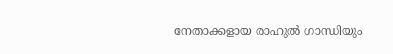നേതാക്കളായ രാഹുൽ ഗാന്ധിയും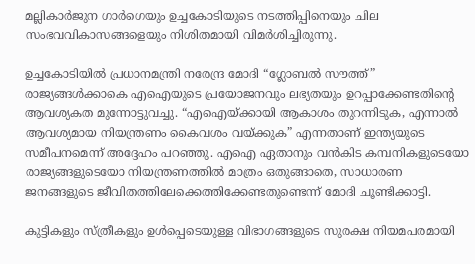മല്ലികാർജുന ഗാർഗെയും ഉച്ചകോടിയുടെ നടത്തിപ്പിനെയും ചില സംഭവവികാസങ്ങളെയും നിശിതമായി വിമർശിച്ചിരുന്നു.

ഉച്ചകോടിയിൽ പ്രധാനമന്ത്രി നരേന്ദ്ര മോദി “ഗ്ലോബൽ സൗത്ത്” രാജ്യങ്ങൾക്കാകെ എഐയുടെ പ്രയോജനവും ലഭ്യതയും ഉറപ്പാക്കേണ്ടതിന്റെ ആവശ്യകത മുന്നോട്ടുവച്ചു. “എഐയ്ക്കായി ആകാശം തുറന്നിടുക, എന്നാൽ ആവശ്യമായ നിയന്ത്രണം കൈവശം വയ്ക്കുക” എന്നതാണ് ഇന്ത്യയുടെ സമീപനമെന്ന് അദ്ദേഹം പറഞ്ഞു. എഐ ഏതാനും വൻകിട കമ്പനികളുടെയോ രാജ്യങ്ങളുടെയോ നിയന്ത്രണത്തിൽ മാത്രം ഒതുങ്ങാതെ, സാധാരണ ജനങ്ങളുടെ ജീവിതത്തിലേക്കെത്തിക്കേണ്ടതുണ്ടെന്ന് മോദി ചൂണ്ടിക്കാട്ടി.

കുട്ടികളും സ്ത്രീകളും ഉൾപ്പെടെയുള്ള വിഭാഗങ്ങളുടെ സുരക്ഷ നിയമപരമായി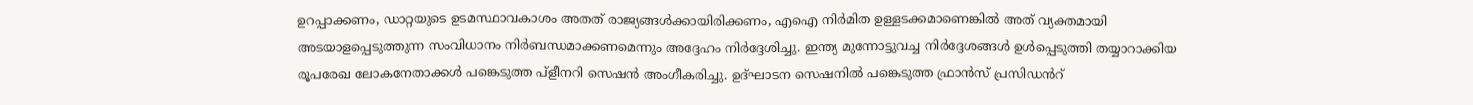ഉറപ്പാക്കണം, ഡാറ്റയുടെ ഉടമസ്ഥാവകാശം അതത് രാജ്യങ്ങൾക്കായിരിക്കണം, എഐ നിർമിത ഉള്ളടക്കമാണെങ്കിൽ അത് വ്യക്തമായി അടയാളപ്പെടുത്തുന്ന സംവിധാനം നിർബന്ധമാക്കണമെന്നും അദ്ദേഹം നിർദ്ദേശിച്ചു. ഇന്ത്യ മുന്നോട്ടുവച്ച നിർദ്ദേശങ്ങൾ ഉൾപ്പെടുത്തി തയ്യാറാക്കിയ രൂപരേഖ ലോകനേതാക്കൾ പങ്കെടുത്ത പ്ളീനറി സെഷൻ അംഗീകരിച്ചു. ഉദ്ഘാടന സെഷനിൽ പങ്കെടുത്ത ഫ്രാൻസ് പ്രസിഡൻറ്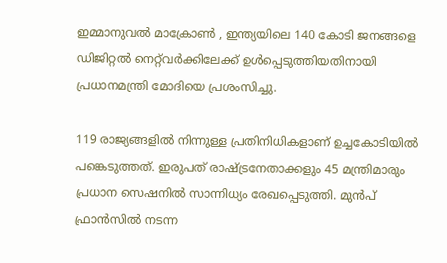ഇമ്മാനുവൽ മാക്രോൺ , ഇന്ത്യയിലെ 140 കോടി ജനങ്ങളെ ഡിജിറ്റൽ നെറ്റ്‌വർക്കിലേക്ക് ഉൾപ്പെടുത്തിയതിനായി പ്രധാനമന്ത്രി മോദിയെ പ്രശംസിച്ചു.

119 രാജ്യങ്ങളിൽ നിന്നുള്ള പ്രതിനിധികളാണ് ഉച്ചകോടിയിൽ പങ്കെടുത്തത്. ഇരുപത് രാഷ്ട്രനേതാക്കളും 45 മന്ത്രിമാരും പ്രധാന സെഷനിൽ സാന്നിധ്യം രേഖപ്പെടുത്തി. മുൻപ് ഫ്രാൻസിൽ നടന്ന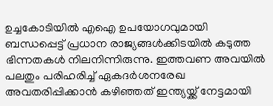ഉച്ചകോടിയിൽ എഐ ഉപയോഗവുമായി ബന്ധപ്പെട്ട് പ്രധാന രാജ്യങ്ങൾക്കിടയിൽ കടുത്ത ഭിന്നതകൾ നിലനിന്നിരുന്നു. ഇത്തവണ അവയിൽ പലതും പരിഹരിച്ച് ഏകദർശനരേഖ അവതരിപ്പിക്കാൻ കഴിഞ്ഞത് ഇന്ത്യയ്ക്ക് നേട്ടമായി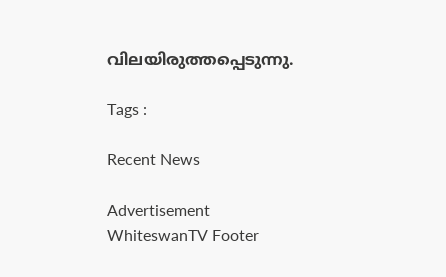വിലയിരുത്തപ്പെടുന്നു.

Tags :

Recent News

Advertisement
WhiteswanTV Footer